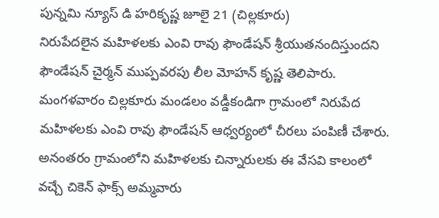పున్నమి న్యూస్ డి హరికృష్ణ జూలై 21 (చిల్లకూరు)
నిరుపేదలైన మహిళలకు ఎంవి రావు ఫౌండేషన్ శ్రీయుతనందిస్తుందని ఫౌండేషన్ చైర్మన్ ముప్పవరపు లీల మోహన్ కృష్ణ తెలిపారు.
మంగళవారం చిల్లకూరు మండలం వడ్డీకండిగా గ్రామంలో నిరుపేద మహిళలకు ఎంవి రావు ఫౌండేషన్ ఆధ్వర్యంలో చీరలు పంపిణీ చేశారు.
అనంతరం గ్రామంలోని మహిళలకు చిన్నారులకు ఈ వేసవి కాలంలో వచ్చే చికెన్ ఫాక్స్ అమ్మవారు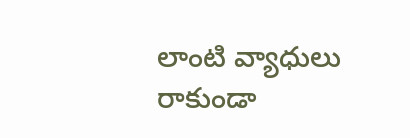లాంటి వ్యాధులు రాకుండా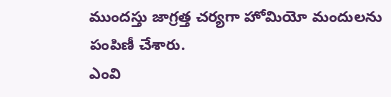ముందస్తు జాగ్రత్త చర్యగా హోమియో మందులను పంపిణీ చేశారు.
ఎంవి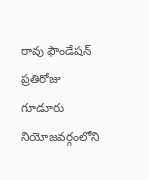రావు ఫౌండేషన్ ప్రతిరోజు గూడూరు నియోజవర్గంలోని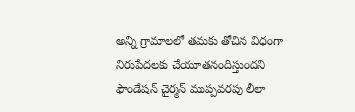అన్ని గ్రామాలలో తమకు తోచిన విధంగా నిరుపేదలకు చేయూతనందిస్తుందని ఫౌండేషన్ చైర్మన్ ముప్పవరపు లీలా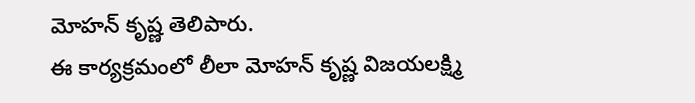మోహన్ కృష్ణ తెలిపారు.
ఈ కార్యక్రమంలో లీలా మోహన్ కృష్ణ విజయలక్ష్మి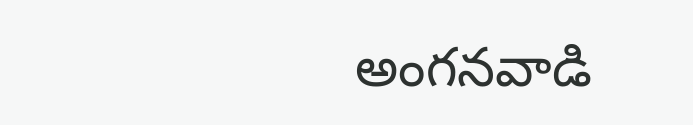అంగనవాడి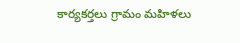కార్యకర్తలు గ్రామం మహిళలు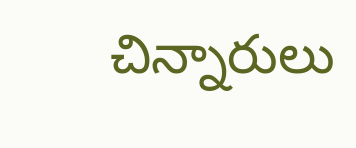చిన్నారులు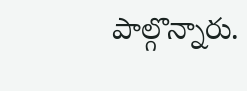పాల్గొన్నారు.